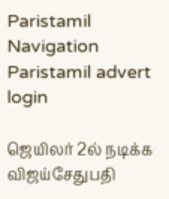Paristamil Navigation Paristamil advert login

ஜெயிலர் 2ல் நடிக்க விஜய்சேதுபதி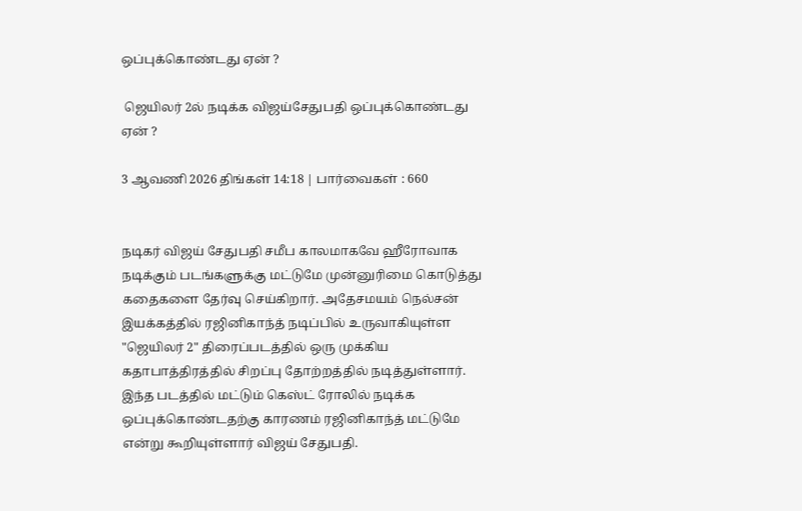ஒப்புக்கொண்டது ஏன் ?

 ஜெயிலர் 2ல் நடிக்க விஜய்சேதுபதி ஒப்புக்கொண்டது ஏன் ?

3 ஆவணி 2026 திங்கள் 14:18 | பார்வைகள் : 660


நடிகர் விஜய் சேதுபதி சமீப காலமாகவே ஹீரோவாக நடிக்கும் படங்களுக்கு மட்டுமே முன்னுரிமை கொடுத்து கதைகளை தேர்வு செய்கிறார். அதேசமயம் நெல்சன் இயக்கத்தில் ரஜினிகாந்த் நடிப்பில் உருவாகியுள்ள "ஜெயிலர் 2" திரைப்படத்தில் ஒரு முக்கிய கதாபாத்திரத்தில் சிறப்பு தோற்றத்தில் நடித்துள்ளார். இந்த படத்தில் மட்டும் கெஸ்ட் ரோலில் நடிக்க ஒப்புக்கொண்டதற்கு காரணம் ரஜினிகாந்த் மட்டுமே என்று கூறியுள்ளார் விஜய் சேதுபதி.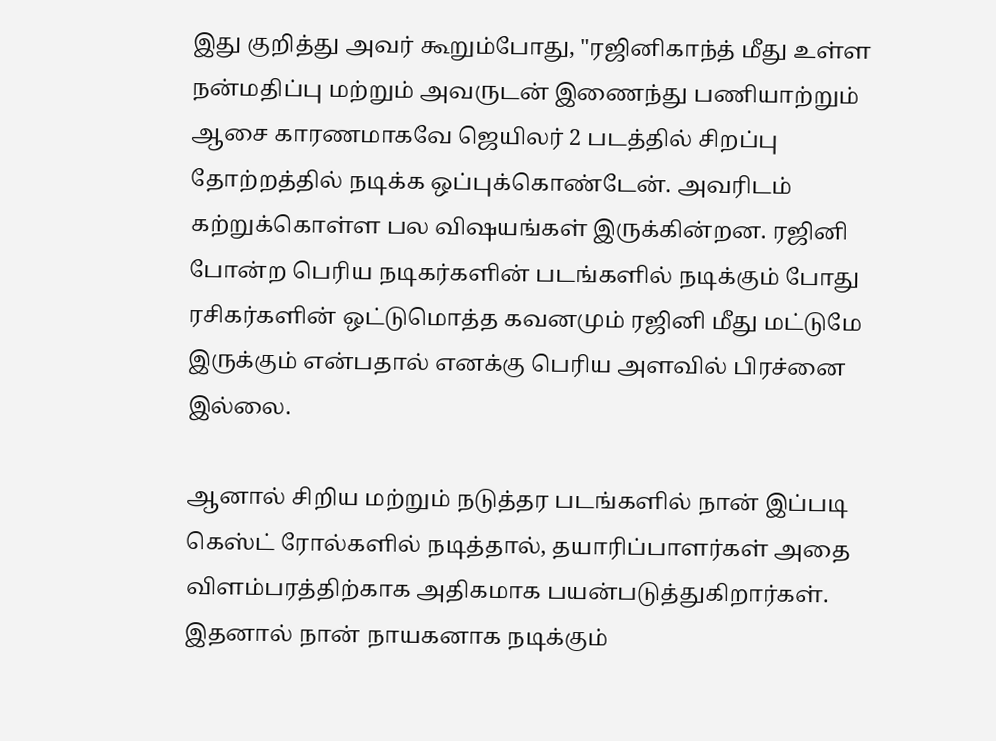இது குறித்து அவர் கூறும்போது, "ரஜினிகாந்த் மீது உள்ள நன்மதிப்பு மற்றும் அவருடன் இணைந்து பணியாற்றும் ஆசை காரணமாகவே ஜெயிலர் 2 படத்தில் சிறப்பு தோற்றத்தில் நடிக்க ஒப்புக்கொண்டேன். அவரிடம் கற்றுக்கொள்ள பல விஷயங்கள் இருக்கின்றன. ரஜினி போன்ற பெரிய நடிகர்களின் படங்களில் நடிக்கும் போது ரசிகர்களின் ஒட்டுமொத்த கவனமும் ரஜினி மீது மட்டுமே இருக்கும் என்பதால் எனக்கு பெரிய அளவில் பிரச்னை இல்லை.

ஆனால் சிறிய மற்றும் நடுத்தர படங்களில் நான் இப்படி கெஸ்ட் ரோல்களில் நடித்தால், தயாரிப்பாளர்கள் அதை விளம்பரத்திற்காக அதிகமாக பயன்படுத்துகிறார்கள். இதனால் நான் நாயகனாக நடிக்கும்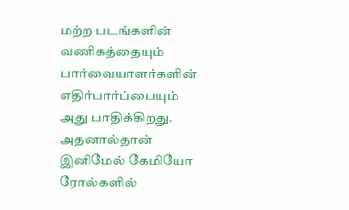மற்ற படங்களின் வணிகத்தையும் பார்வையாளர்களின் எதிர்பார்ப்பையும் அது பாதிக்கிறது. அதனால்தான் இனிமேல் கேமியோ ரோல்களில்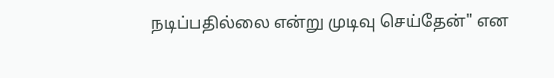நடிப்பதில்லை என்று முடிவு செய்தேன்" என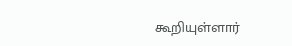கூறியுள்ளார்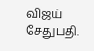விஜய் சேதுபதி.